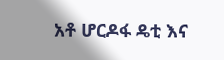አቶ ሆርዶፋ ዴቲ እና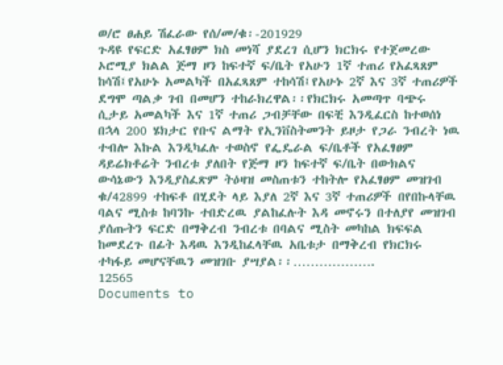ወ/ሮ ፀሐይ ሽፈራው የሰ/መ/ቁ፡-201929
ጉዳዩ የፍርድ አፈፃፀም ክስ መነሻ ያደረገ ሲሆን ክርክሩ የተጀመረው ኦሮሚያ ክልል ጅማ ዞን ከፍተኛ ፍ/ቤት የአሁን 1ኛ ተጠሪ የአፈጻጸም ከሳሽ፤የአሁኑ አመልካች በአፈጻጸም ተከሳሽ፤የአሁኑ 2ኛ እና 3ኛ ተጠሪዎች ደግሞ ጣልቃ ገብ በመሆን ተከራክረዋል፡፡የክርክሩ አመጣጥ ባጭሩ ሲታይ አመልካች እና 1ኛ ተጠሪ ጋብቻቸው በፍቺ እንዲፈርስ ከተወሰነ በኋላ 200 ሄክታር የቡና ልማት የኢንቨስትመንት ይዞታ የጋራ ንብረት ነዉ ተብሎ እኩል እንዲካፈሉ ተወስኖ የፌዴራል ፍ/ቤቶች የአፈፃፀም ዳይሬክቶሬት ንብረቱ ያለበት የጅማ ዞን ከፍተኛ ፍ/ቤት በውክልና ውሳኔውን እንዲያስፈጽም ትዕዛዝ መስጠቱን ተከትሎ የአፈፃፀም መዝገብ ቁ/42899 ተከፍቶ በሂደት ላይ እያለ 2ኛ እና 3ኛ ተጠሪዎች በየበኩላቸዉ ባልና ሚስቱ ከባንኩ ተበድረዉ ያልከፈሉት እዳ መኖሩን በተለያየ መዝገብ ያሰጡትን ፍርድ በማቅረብ ንብረቱ በባልና ሚስት መካከል ክፍፍል ከመደረጉ በፊት እዳዉ እንዲከፈላቸዉ አቤቱታ በማቅረብ የክርክሩ ተካፋይ መሆናቸዉን መዝገቡ ያሣያል፡፡……………….
12565
Documents to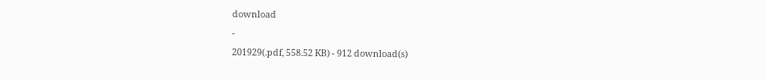download
-
201929(.pdf, 558.52 KB) - 912 download(s)